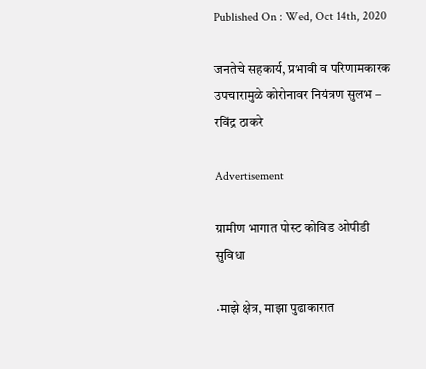Published On : Wed, Oct 14th, 2020

जनतेचे सहकार्य, प्रभावी व परिणामकारक उपचारामुळे कोरोनावर नियंत्रण सुलभ – रविंद्र ठाकरे

Advertisement

ग्रामीण भागात पोस्ट कोविड ओपीडी सुविधा

·माझे क्षेत्र, माझा पुढाकारात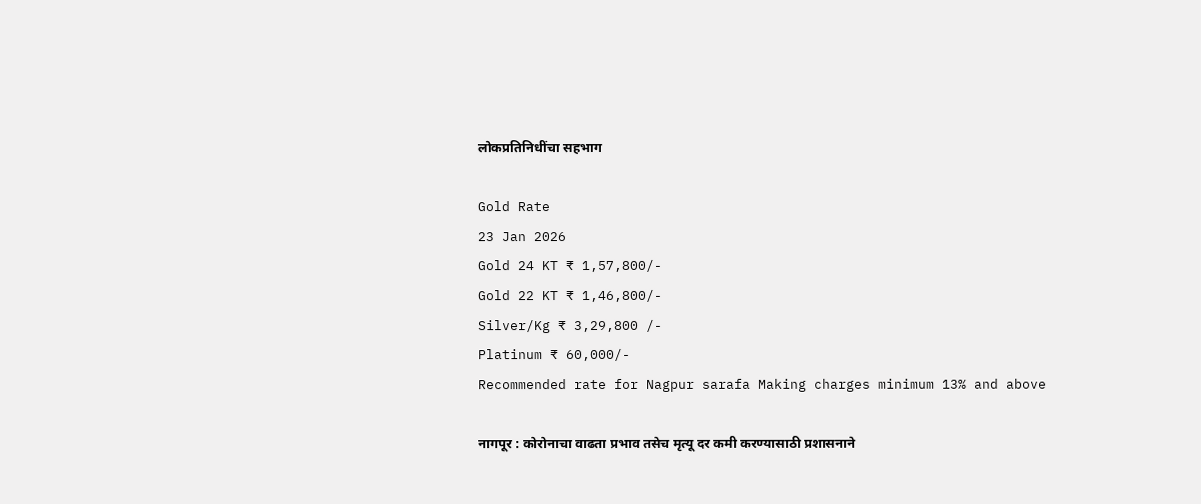लोकप्रतिनिधींचा सहभाग

Gold Rate
23 Jan 2026
Gold 24 KT ₹ 1,57,800/-
Gold 22 KT ₹ 1,46,800/-
Silver/Kg ₹ 3,29,800 /-
Platinum ₹ 60,000/-
Recommended rate for Nagpur sarafa Making charges minimum 13% and above

नागपूर : कोरोनाचा वाढता प्रभाव तसेच मृत्यू दर कमी करण्यासाठी प्रशासनाने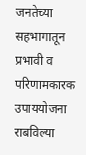जनतेच्या सहभागातून प्रभावी व परिणामकारक उपाययोजना राबविल्या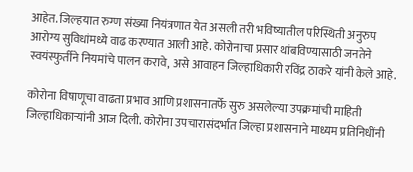आहेत. जिल्हयात रुग्ण संख्या नियंत्रणात येत असली तरी भविष्यातील परिस्थिती अनुरुप आरोग्य सुविधांमध्ये वाढ करण्यात आली आहे. कोरोनाचा प्रसार थांबविण्यासाठी जनतेने स्वयंस्फुर्तीने नियमांचे पालन करावे, असे आवाहन जिल्हाधिकारी रविंद्र ठाकरे यांनी केले आहे.

कोरोना विषाणूचा वाढता प्रभाव आणि प्रशासनातर्फे सुरु असलेल्या उपक्रमांची माहिती जिल्हाधिकाऱ्यांनी आज दिली. कोरोना उपचारासंदर्भात जिल्हा प्रशासनाने माध्यम प्रतिनिधींनी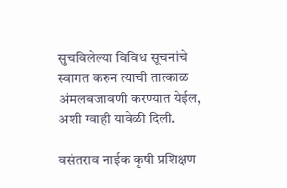सुचविलेल्या विविध सूचनांचे स्वागत करुन त्याची तात्काळ अंमलबजावणी करण्यात येईल, अशी ग्वाही यावेळी दिली.

वसंतराव नाईक कृषी प्रशिक्षण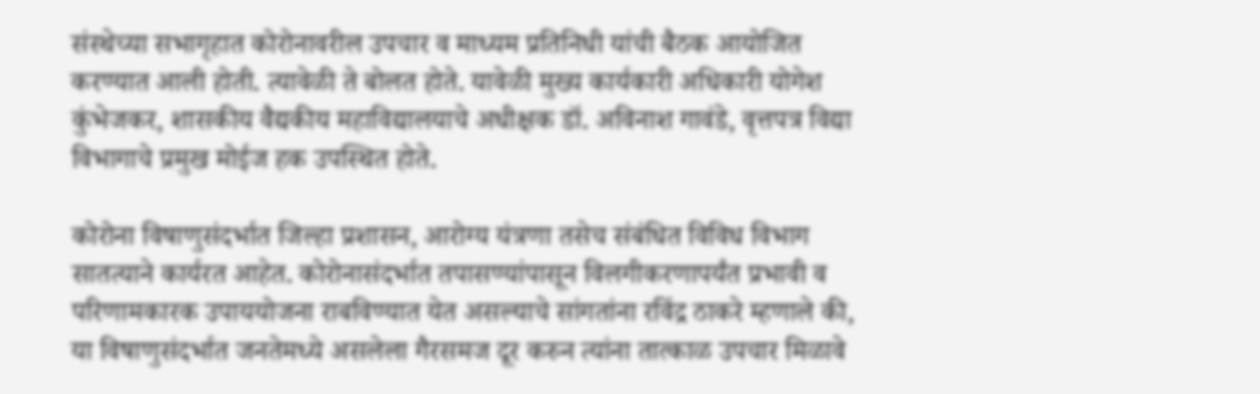संस्थेच्या सभागृहात कोरोनावरील उपचार व माध्यम प्रतिनिधी यांची बैठक आयोजित करण्यात आली होती. त्यावेळी ते बोलत होते. यावेळी मुख्य कार्यकारी अधिकारी योगेश कुंभेजकर, शासकीय वैद्यकीय महाविद्यालयाचे अधीक्षक डॉ. अविनाश गावंडे, वृत्तपत्र विद्या विभागाचे प्रमुख मोईज हक उपस्थित होते.

कोरोना विषाणुसंदर्भात जिल्हा प्रशासन, आरोग्य यंत्रणा तसेच संबंधित विविध विभाग सातत्याने कार्यरत आहेत. कोरोनासंदर्भात तपासण्यांपासून विलगीकरणापर्यंत प्रभावी व परिणामकारक उपाययोजना राबविण्यात येत असल्याचे सांगतांना रविंद्र ठाकरे म्हणाले की, या विषाणुसंदर्भात जनतेमध्ये असलेला गैरसमज दूर करुन त्यांना तात्काळ उपचार मिळावे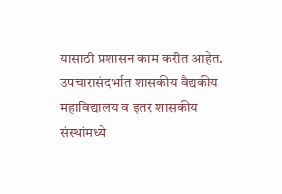यासाठी प्रशासन काम करीत आहेत. उपचारासंदर्भात शासकीय वैद्यकीय महाविद्यालय व इतर शासकीय संस्थांमध्ये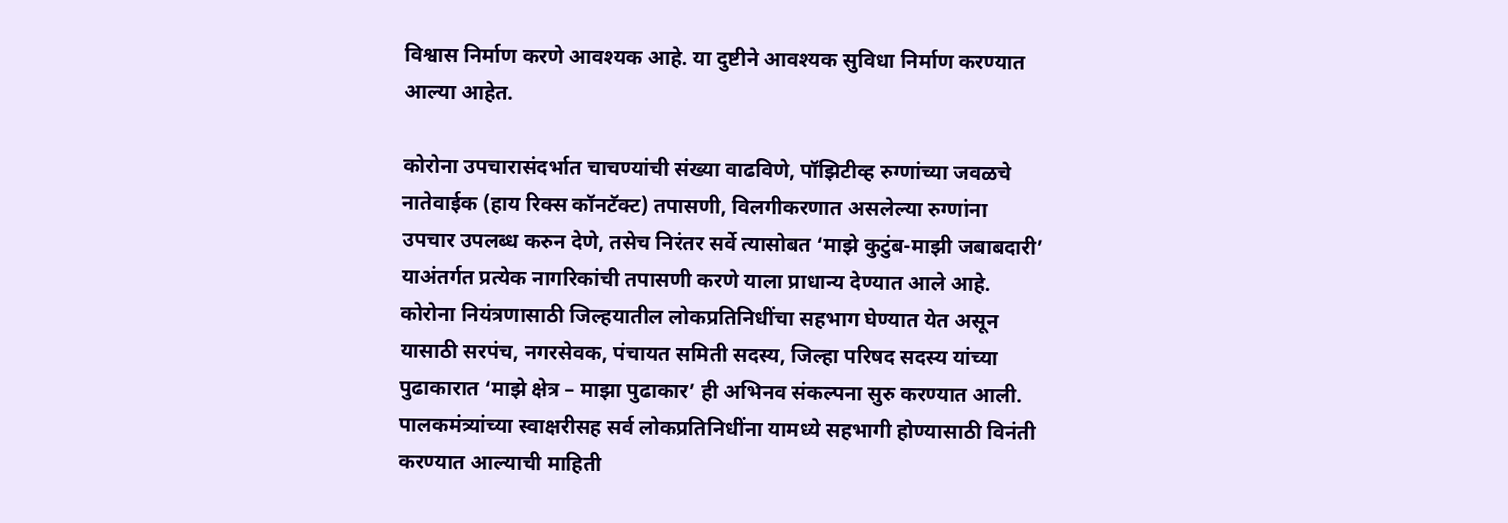विश्वास निर्माण करणे आवश्यक आहे. या दुष्टीने आवश्यक सुविधा निर्माण करण्यात आल्या आहेत.

कोरोना उपचारासंदर्भात चाचण्यांची संख्या वाढविणे, पॉझिटीव्ह रुग्णांच्या जवळचे नातेवाईक (हाय रिक्स कॉनटॅक्ट) तपासणी, विलगीकरणात असलेल्या रुग्णांना उपचार उपलब्ध करुन देणे, तसेच निरंतर सर्वे त्यासोबत ‘माझे कुटुंब-माझी जबाबदारी’ याअंतर्गत प्रत्येक नागरिकांची तपासणी करणे याला प्राधान्य देण्यात आले आहे. कोरोना नियंत्रणासाठी जिल्हयातील लोकप्रतिनिधींचा सहभाग घेण्यात येत असून यासाठी सरपंच, नगरसेवक, पंचायत समिती सदस्य, जिल्हा परिषद सदस्य यांच्या पुढाकारात ‘माझे क्षेत्र – माझा पुढाकार’ ही अभिनव संकल्पना सुरु करण्यात आली. पालकमंत्र्यांच्या स्वाक्षरीसह सर्व लोकप्रतिनिधींना यामध्ये सहभागी होण्यासाठी विनंती करण्यात आल्याची माहिती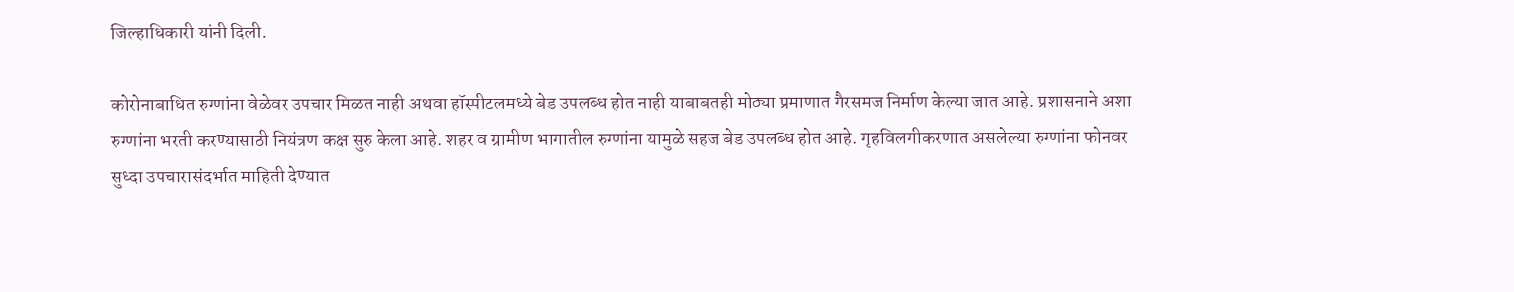जिल्हाधिकारी यांनी दिली.

कोरोनाबाधित रुग्णांना वेळेवर उपचार मिळत नाही अथवा हॉस्पीटलमध्ये बेड उपलब्ध होत नाही याबाबतही मोठ्या प्रमाणात गैरसमज निर्माण केल्या जात आहे. प्रशासनाने अशा रुग्णांना भरती करण्यासाठी नियंत्रण कक्ष सुरु केला आहे. शहर व ग्रामीण भागातील रुग्णांना यामुळे सहज बेड उपलब्ध होत आहे. गृहविलगीकरणात असलेल्या रुग्णांना फोनवर सुध्दा उपचारासंदर्भात माहिती देण्यात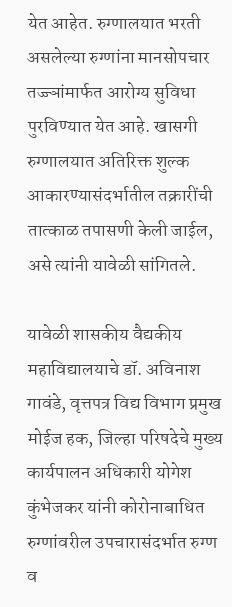येत आहेत. रुग्णालयात भरती असलेल्या रुग्णांना मानसोपचार तज्ज्ञांमार्फत आरोग्य सुविधा पुरविण्यात येत आहे. खासगी रुग्णालयात अतिरिक्त शुल्क आकारण्यासंदर्भातील तक्रारींची तात्काळ तपासणी केली जाईल, असे त्यांनी यावेळी सांगितले.

यावेळी शासकीय वैद्यकीय महाविद्यालयाचे डॉ. अविनाश गावंडे, वृत्तपत्र विद्य विभाग प्रमुख मोईज हक, जिल्हा परिषदेचे मुख्य कार्यपालन अधिकारी योगेश कुंभेजकर यांनी कोरोनाबाधित रुग्णांवरील उपचारासंदर्भात रुग्ण व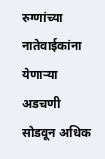रुग्णांच्या नातेवाईकांना येणाऱ्या अडचणी सोडवून अधिक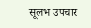सूलभ उपचार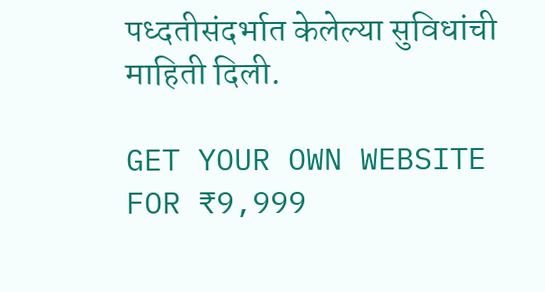पध्दतीसंदर्भात केलेल्या सुविधांची माहिती दिली.

GET YOUR OWN WEBSITE
FOR ₹9,999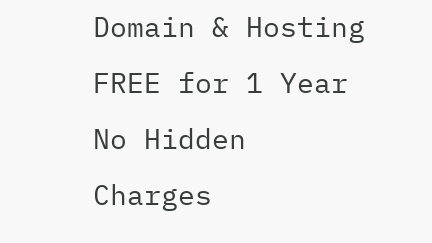Domain & Hosting FREE for 1 Year
No Hidden Charges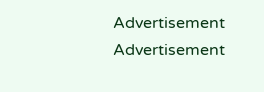Advertisement
Advertisement